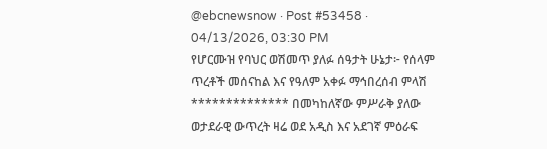@ebcnewsnow · Post #53458 · 04/13/2026, 03:30 PM
የሆርሙዝ የባህር ወሽመጥ ያለፉ ሰዓታት ሁኔታ፦ የሰላም ጥረቶች መሰናከል እና የዓለም አቀፉ ማኅበረሰብ ምላሽ ************** በመካከለኛው ምሥራቅ ያለው ወታደራዊ ውጥረት ዛሬ ወደ አዲስ እና አደገኛ ምዕራፍ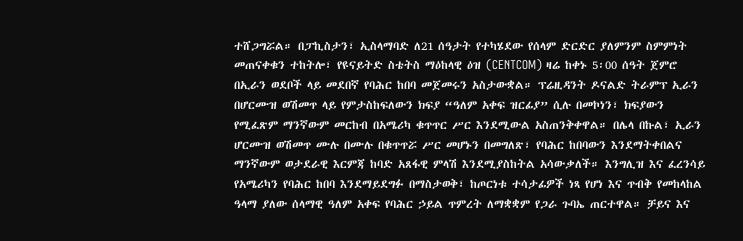ተሸጋግሯል። በፓኪስታን፣ ኢስላማባድ ለ21 ሰዓታት የተካሄደው የሰላም ድርድር ያለምንም ስምምነት መጠናቀቁን ተከትሎ፣ የዩናይትድ ስቴትስ ማዕከላዊ ዕዝ (CENTCOM) ዛሬ ከቀኑ 5፡00 ሰዓት ጀምሮ በኢራን ወደቦች ላይ መደበኛ የባሕር ከበባ መጀመሩን አስታውቋል። ፕሬዚዳንት ዶናልድ ትራምፕ ኢራን በሆርሙዝ ወሽመጥ ላይ የምታስከፍለውን ክፍያ “ዓለም አቀፍ ዝርፊያ” ሲሉ በመኮነን፣ ክፍያውን የሚፈጽም ማንኛውም መርከብ በአሜሪካ ቁጥጥር ሥር እንደሚውል አስጠንቅቀዋል። በሌላ በኩል፣ ኢራን ሆርሙዝ ወሽመጥ ሙሉ በሙሉ በቁጥጥሯ ሥር መሆኑን በመግለጽ፣ የባሕር ከበባውን እንደማትቀበልና ማንኛውም ወታደራዊ እርምጃ ከባድ አጸፋዊ ምላሽ እንደሚያስከትል አሳውቃለች። እንግሊዝ እና ፈረንሳይ የአሜሪካን የባሕር ከበባ እንደማይደግፉ በማስታወቅ፣ ከጦርነቱ ተሳታፊዎች ነጻ የሆነ እና ጥብቅ የመከላከል ዓላማ ያለው ሰላማዊ ዓለም አቀፍ የባሕር ኃይል ጥምረት ለማቋቋም የጋራ ጉባኤ ጠርተዋል። ቻይና እና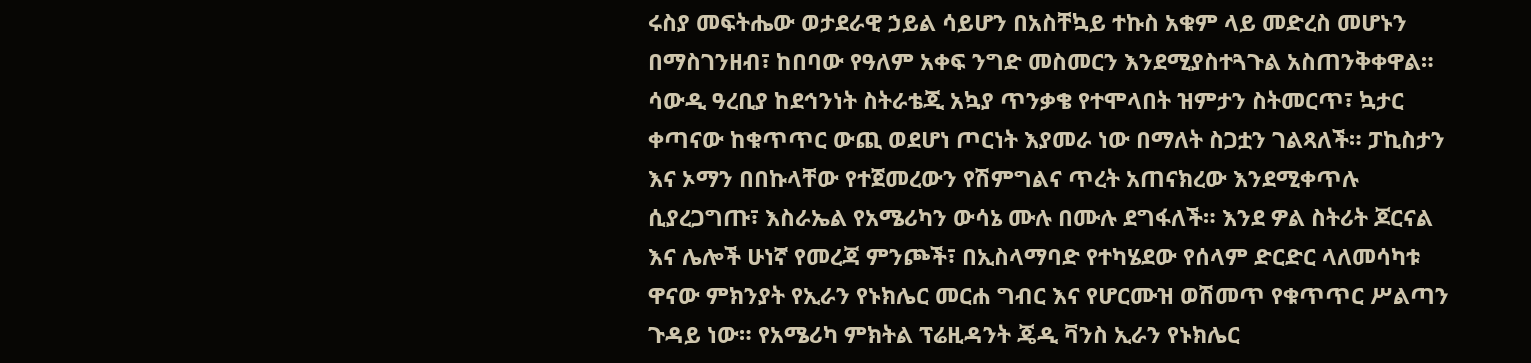ሩስያ መፍትሔው ወታደራዊ ኃይል ሳይሆን በአስቸኳይ ተኩስ አቁም ላይ መድረስ መሆኑን በማስገንዘብ፣ ከበባው የዓለም አቀፍ ንግድ መስመርን እንደሚያስተጓጉል አስጠንቅቀዋል። ሳውዲ ዓረቢያ ከደኅንነት ስትራቴጂ አኳያ ጥንቃቄ የተሞላበት ዝምታን ስትመርጥ፣ ኳታር ቀጣናው ከቁጥጥር ውጪ ወደሆነ ጦርነት እያመራ ነው በማለት ስጋቷን ገልጻለች። ፓኪስታን እና ኦማን በበኩላቸው የተጀመረውን የሽምግልና ጥረት አጠናክረው እንደሚቀጥሉ ሲያረጋግጡ፣ እስራኤል የአሜሪካን ውሳኔ ሙሉ በሙሉ ደግፋለች። እንደ ዎል ስትሪት ጆርናል እና ሌሎች ሁነኛ የመረጃ ምንጮች፣ በኢስላማባድ የተካሄደው የሰላም ድርድር ላለመሳካቱ ዋናው ምክንያት የኢራን የኑክሌር መርሐ ግብር እና የሆርሙዝ ወሽመጥ የቁጥጥር ሥልጣን ጉዳይ ነው። የአሜሪካ ምክትል ፕሬዚዳንት ጄዲ ቫንስ ኢራን የኑክሌር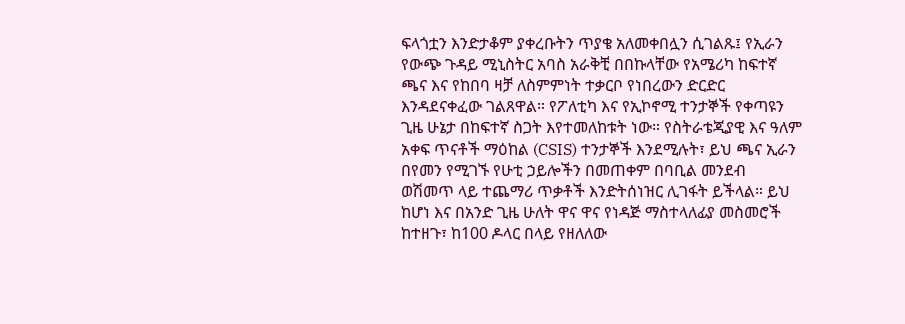ፍላጎቷን እንድታቆም ያቀረቡትን ጥያቄ አለመቀበሏን ሲገልጹ፤ የኢራን የውጭ ጉዳይ ሚኒስትር አባስ አራቅቺ በበኩላቸው የአሜሪካ ከፍተኛ ጫና እና የከበባ ዛቻ ለስምምነት ተቃርቦ የነበረውን ድርድር እንዳደናቀፈው ገልጸዋል። የፖለቲካ እና የኢኮኖሚ ተንታኞች የቀጣዩን ጊዜ ሁኔታ በከፍተኛ ስጋት እየተመለከቱት ነው። የስትራቴጂያዊ እና ዓለም አቀፍ ጥናቶች ማዕከል (CSIS) ተንታኞች እንደሚሉት፣ ይህ ጫና ኢራን በየመን የሚገኙ የሁቲ ኃይሎችን በመጠቀም በባቢል መንደብ ወሽመጥ ላይ ተጨማሪ ጥቃቶች እንድትሰነዝር ሊገፋት ይችላል። ይህ ከሆነ እና በአንድ ጊዜ ሁለት ዋና ዋና የነዳጅ ማስተላለፊያ መስመሮች ከተዘጉ፣ ከ100 ዶላር በላይ የዘለለው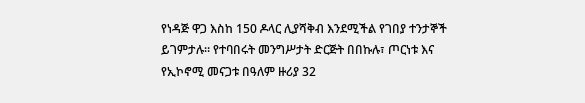የነዳጅ ዋጋ እስከ 150 ዶላር ሊያሻቅብ እንደሚችል የገበያ ተንታኞች ይገምታሉ። የተባበሩት መንግሥታት ድርጅት በበኩሉ፣ ጦርነቱ እና የኢኮኖሚ መናጋቱ በዓለም ዙሪያ 32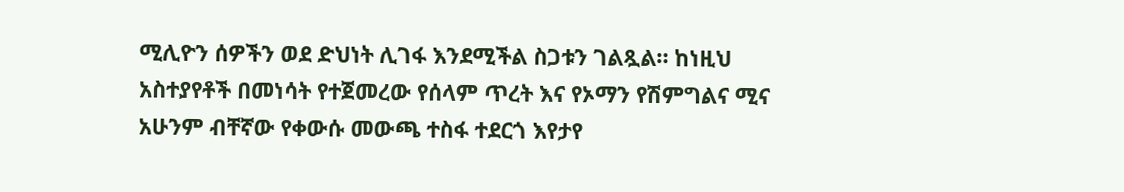ሚሊዮን ሰዎችን ወደ ድህነት ሊገፋ እንደሚችል ስጋቱን ገልጿል። ከነዚህ አስተያየቶች በመነሳት የተጀመረው የሰላም ጥረት እና የኦማን የሽምግልና ሚና አሁንም ብቸኛው የቀውሱ መውጫ ተስፋ ተደርጎ እየታየ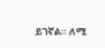ይገኛል። ለሚ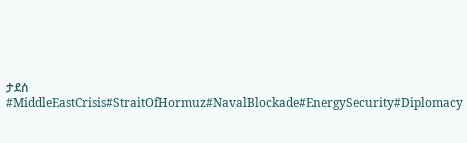ታደሰ #MiddleEastCrisis#StraitOfHormuz#NavalBlockade#EnergySecurity#Diplomacy